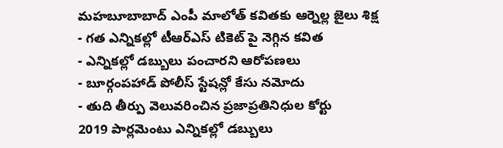మహబూబాబాద్ ఎంపీ మాలోత్ కవితకు ఆర్నెల్ల జైలు శిక్ష
- గత ఎన్నికల్లో టీఆర్ఎస్ టికెట్ పై నెగ్గిన కవిత
- ఎన్నికల్లో డబ్బులు పంచారని ఆరోపణలు
- బూర్గంపహాడ్ పోలీస్ స్టేషన్లో కేసు నమోదు
- తుది తీర్పు వెలువరించిన ప్రజాప్రతినిధుల కోర్టు
2019 పార్లమెంటు ఎన్నికల్లో డబ్బులు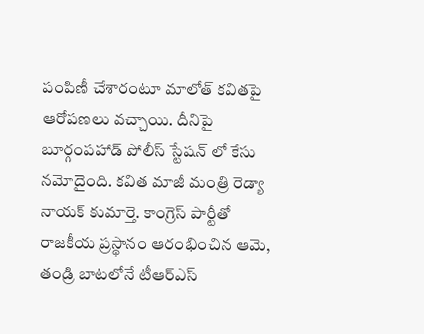పంపిణీ చేశారంటూ మాలోత్ కవితపై ఆరోపణలు వచ్చాయి. దీనిపై బూర్గంపహాడ్ పోలీస్ స్టేషన్ లో కేసు నమోదైంది. కవిత మాజీ మంత్రి రెడ్యా నాయక్ కుమార్తె. కాంగ్రెస్ పార్టీతో రాజకీయ ప్రస్థానం ఆరంభించిన ఆమె, తండ్రి బాటలోనే టీఆర్ఎస్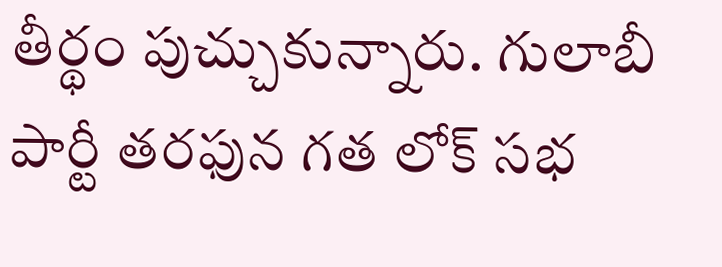తీర్థం పుచ్చుకున్నారు. గులాబీ పార్టీ తరఫున గత లోక్ సభ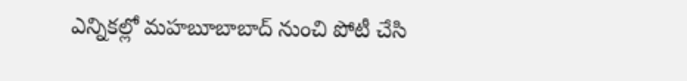ఎన్నికల్లో మహబూబాబాద్ నుంచి పోటీ చేసి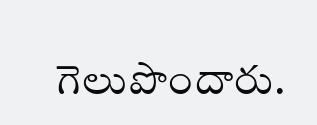గెలుపొందారు.